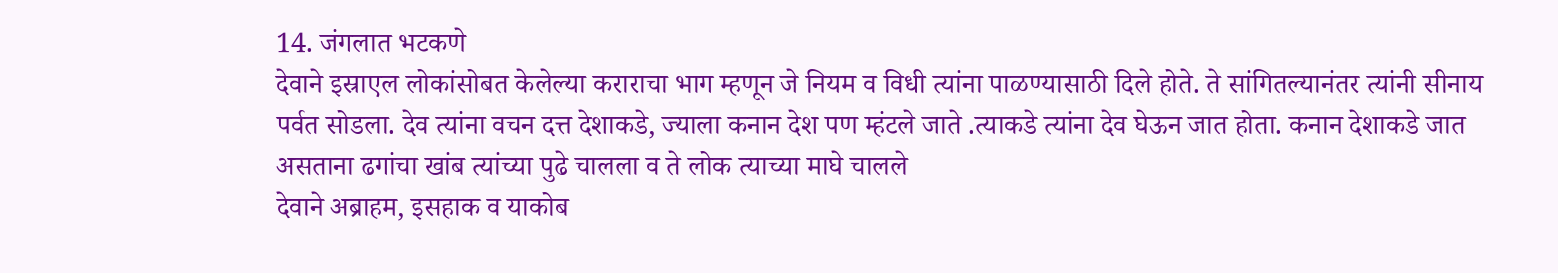14. जंगलात भटकणे
देवाने इस्राएल लोकांसोबत केलेल्या कराराचा भाग म्हणून जे नियम व विधी त्यांना पाळण्यासाठी दिले होते. ते सांगितल्यानंतर त्यांनी सीनाय पर्वत सोडला. देव त्यांना वचन दत्त देशाकडे, ज्याला कनान देश पण म्हंटले जाते .त्याकडे त्यांना देव घेऊन जात होता. कनान देशाकडे जात असताना ढगांचा खांब त्यांच्या पुढे चालला व ते लोक त्याच्या माघे चालले
देवाने अब्राहम, इसहाक व याकोब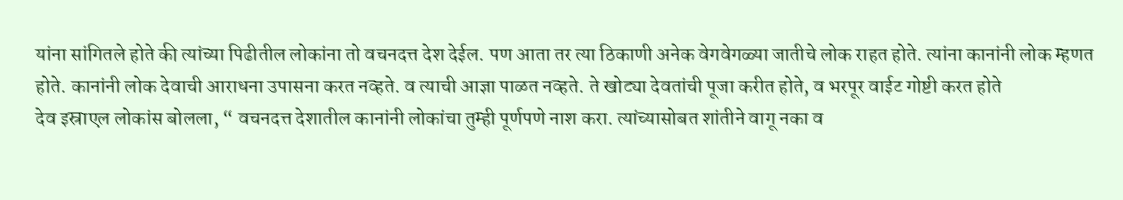यांना सांगितले होते की त्यांच्या पिढीतील लोकांना तो वचनदत्त देश देईल. पण आता तर त्या ठिकाणी अनेक वेगवेगळ्या जातीचे लोक राहत होते. त्यांना कानांनी लोक म्हणत होते. कानांनी लोक देवाची आराधना उपासना करत नव्हते. व त्याची आज्ञा पाळत नव्हते. ते खोट्या देवतांची पूजा करीत होते, व भरपूर वाईट गोष्टी करत होते
देव इस्राएल लोकांस बोलला, “ वचनदत्त देशातील कानांनी लोकांचा तुम्ही पूर्णपणे नाश करा. त्यांच्यासोबत शांतीने वागू नका व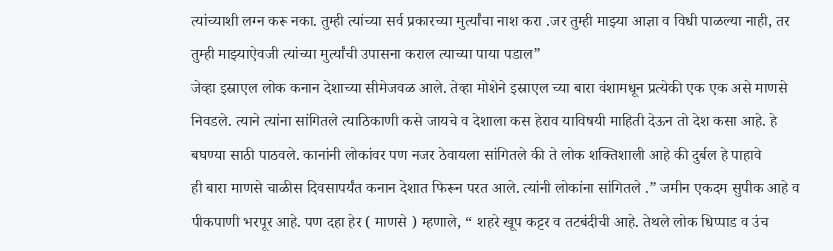त्यांच्याशी लग्न करू नका. तुम्ही त्यांच्या सर्व प्रकारच्या मुर्त्यांचा नाश करा .जर तुम्ही माझ्या आज्ञा व विधी पाळल्या नाही, तर तुम्ही माझ्याऐवजी त्यांच्या मुर्त्यांची उपासना कराल त्याच्या पाया पडाल”
जेव्हा इस्राएल लोक कनान देशाच्या सीमेजवळ आले. तेव्हा मोशेने इस्राएल च्या बारा वंशामधून प्रत्येकी एक एक असे माणसे निवडले. त्याने त्यांना सांगितले त्याठिकाणी कसे जायचे व देशाला कस हेराव याविषयी माहिती देऊन तो देश कसा आहे. हे बघण्या साठी पाठवले. कानांनी लोकांवर पण नजर ठेवायला सांगितले की ते लोक शक्तिशाली आहे की दुर्बल हे पाहावे
ही बारा माणसे चाळीस दिवसापर्यंत कनान देशात फिरून परत आले. त्यांनी लोकांना सांगितले .” जमीन एकदम सुपीक आहे व पीकपाणी भरपूर आहे. पण दहा हेर ( माणसे ) म्हणाले, “ शहरे खूप कट्टर व तटबंदीची आहे. तेथले लोक धिप्पाड व उंच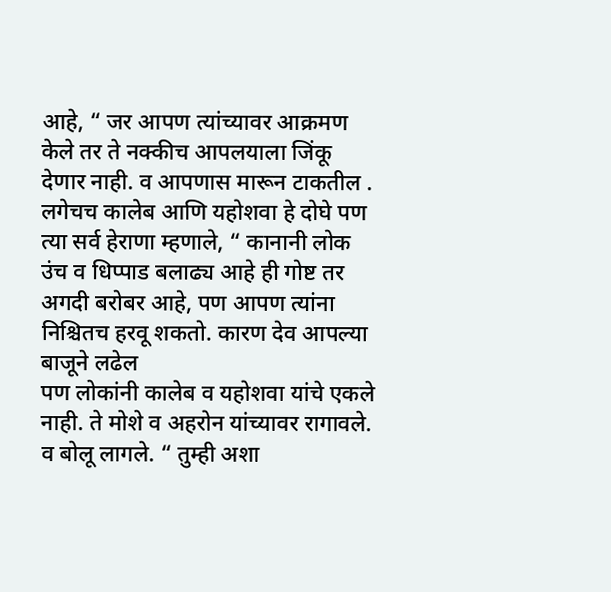आहे, “ जर आपण त्यांच्यावर आक्रमण केले तर ते नक्कीच आपलयाला जिंकू देणार नाही. व आपणास मारून टाकतील .
लगेचच कालेब आणि यहोशवा हे दोघे पण त्या सर्व हेराणा म्हणाले, “ कानानी लोक उंच व धिप्पाड बलाढ्य आहे ही गोष्ट तर अगदी बरोबर आहे, पण आपण त्यांना निश्चितच हरवू शकतो. कारण देव आपल्या बाजूने लढेल
पण लोकांनी कालेब व यहोशवा यांचे एकले नाही. ते मोशे व अहरोन यांच्यावर रागावले. व बोलू लागले. “ तुम्ही अशा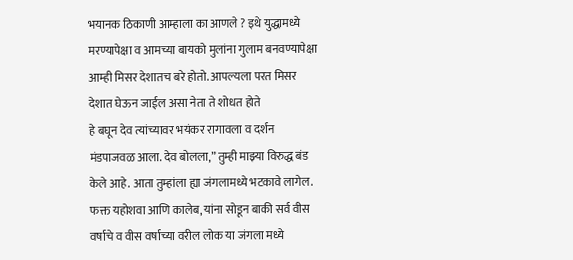भयानक ठिकाणी आम्हाला का आणले ? इथे युद्धामध्ये मरण्यापेक्षा व आमच्या बायको मुलांना गुलाम बनवण्यापेक्षा आम्ही मिसर देशातच बरे होतो. आपल्यला परत मिसर देशात घेऊन जाईल असा नेता ते शोधत होते
हे बघून देव त्यांच्यावर भयंकर रागावला व दर्शन मंडपाजवळ आला. देव बोलला,” तुम्ही माझ्या विरुद्ध बंड केले आहे. आता तुम्हांला ह्या जंगलामध्ये भटकावे लागेल. फक्त यहोशवा आणि कालेब, यांना सोडून बाकी सर्व वीस वर्षाचे व वीस वर्षाच्या वरील लोक या जंगला मध्ये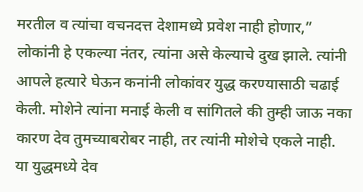मरतील व त्यांचा वचनदत्त देशामध्ये प्रवेश नाही होणार,”
लोकांनी हे एकल्या नंतर, त्यांना असे केल्याचे दुख झाले. त्यांनी आपले हत्यारे घेऊन कनांनी लोकांवर युद्ध करण्यासाठी चढाई केली. मोशेने त्यांना मनाई केली व सांगितले की तुम्ही जाऊ नका कारण देव तुमच्याबरोबर नाही, तर त्यांनी मोशेचे एकले नाही.
या युद्धमध्ये देव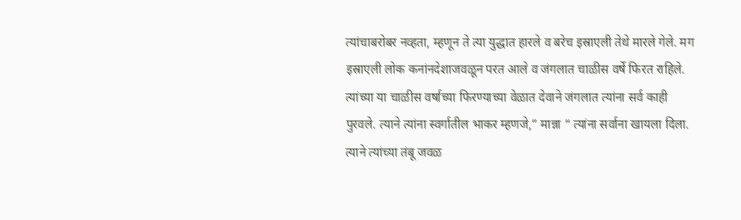त्यांचाबरोबर नव्हता, म्हणून ते त्या युद्धात हारले व बरेच इस्राएली तेथे मारले गेले. मग इस्राएली लोक कनांनदेशाजवळून परत आले व जंगलात चाळीस वर्षे फिरत राहिले.
त्यांच्या या चाळीस वर्षाच्या फिरण्याच्या वेळात देवाने जंगलात त्यांना सर्व काही पुरवले. त्याने त्यांना स्वर्गातील भाकर म्हणजे,” मान्ना “ त्यांना सर्वाना खायला दिला. त्याने त्यांच्या तंबू जवळ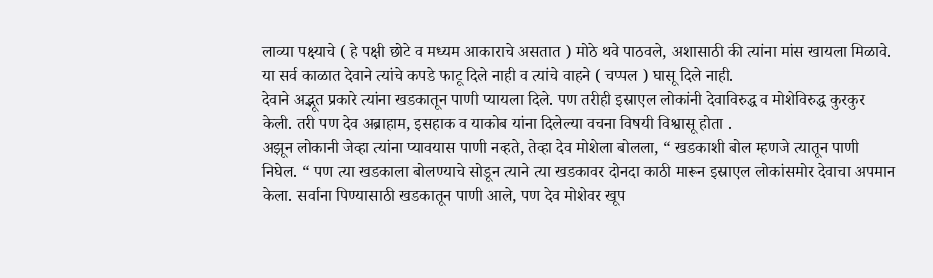लाव्या पक्ष्याचे ( हे पक्षी छोटे व मध्यम आकाराचे असतात ) मोठे थवे पाठवले, अशासाठी की त्यांना मांस खायला मिळावे. या सर्व काळात देवाने त्यांचे कपडे फाटू दिले नाही व त्यांचे वाहने ( चप्पल ) घासू दिले नाही.
देवाने अद्भूत प्रकारे त्यांना खडकातून पाणी प्यायला दिले. पण तरीही इस्राएल लोकांनी देवाविरुद्ध व मोशेविरुद्ध कुरकुर केली. तरी पण देव अब्राहाम, इसहाक व याकोब यांना दिलेल्या वचना विषयी विश्वासू होता .
अझून लोकानी जेव्हा त्यांना प्यावयास पाणी नव्हते, तेव्हा देव मोशेला बोलला, “ खडकाशी बोल म्हणजे त्यातून पाणी निघेल. “ पण त्या खडकाला बोलण्याचे सोडून त्याने त्या खडकावर दोनदा काठी मारून इस्राएल लोकांसमोर देवाचा अपमान केला. सर्वाना पिण्यासाठी खडकातून पाणी आले, पण देव मोशेवर खूप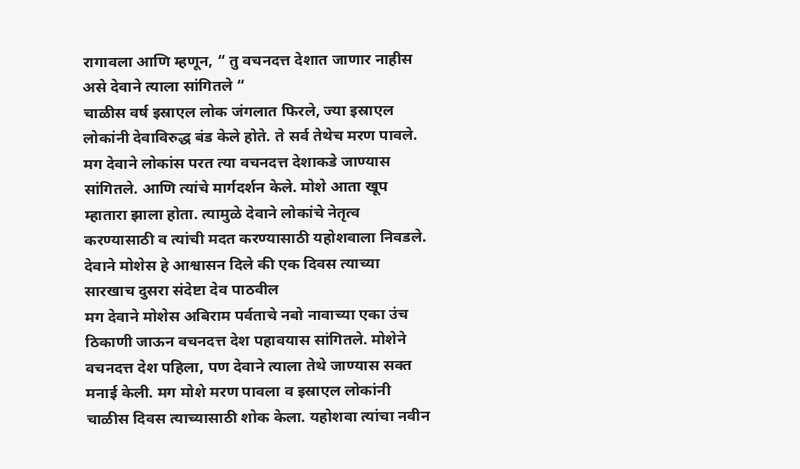रागावला आणि म्हणून, “ तु वचनदत्त देशात जाणार नाहीस असे देवाने त्याला सांगितले “
चाळीस वर्ष इस्राएल लोक जंगलात फिरले, ज्या इस्राएल लोकांनी देवाविरुद्ध बंड केले होते. ते सर्व तेथेच मरण पावले. मग देवाने लोकांस परत त्या वचनदत्त देशाकडे जाण्यास सांगितले. आणि त्यांचे मार्गदर्शन केले. मोशे आता खूप म्हातारा झाला होता. त्यामुळे देवाने लोकांचे नेतृत्व करण्यासाठी व त्यांची मदत करण्यासाठी यहोशवाला निवडले. देवाने मोशेस हे आश्वासन दिले की एक दिवस त्याच्या सारखाच दुसरा संदेष्टा देव पाठवील
मग देवाने मोशेस अबिराम पर्वताचे नबो नावाच्या एका उंच ठिकाणी जाऊन वचनदत्त देश पहावयास सांगितले. मोशेने वचनदत्त देश पहिला, पण देवाने त्याला तेथे जाण्यास सक्त मनाई केली. मग मोशे मरण पावला व इस्राएल लोकांनी चाळीस दिवस त्याच्यासाठी शोक केला. यहोशवा त्यांचा नवीन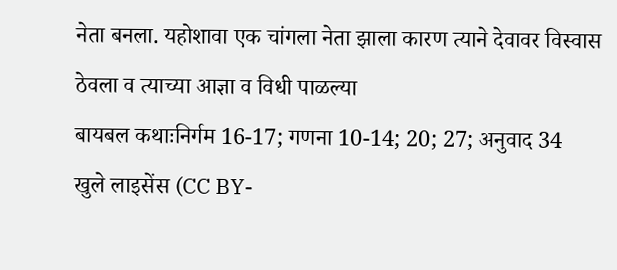नेता बनला. यहोशावा एक चांगला नेता झाला कारण त्याने देवावर विस्वास ठेवला व त्याच्या आज्ञा व विधी पाळल्या
बायबल कथाःनिर्गम 16-17; गणना 10-14; 20; 27; अनुवाद 34
खुले लाइसेंस (CC BY-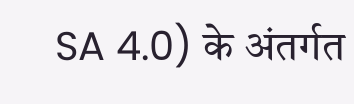SA 4.0) के अंतर्गत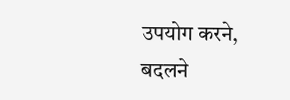उपयोग करने, बदलने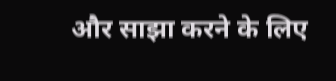और साझा करने के लिए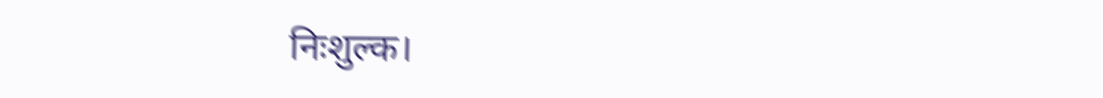निःशुल्क।